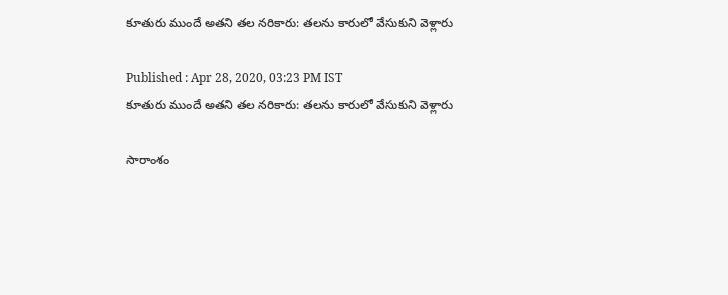కూతురు ముందే అతని తల నరికారు: తలను కారులో వేసుకుని వెళ్లారు

Published : Apr 28, 2020, 03:23 PM IST
కూతురు ముందే అతని తల నరికారు: తలను కారులో వేసుకుని వెళ్లారు

సారాంశం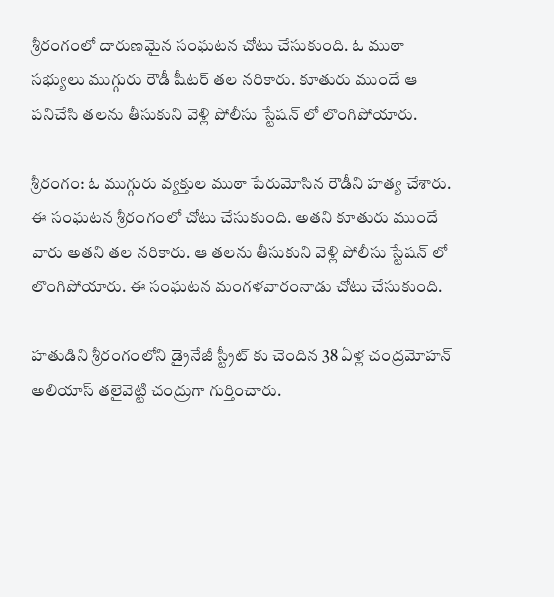శ్రీరంగంలో దారుణమైన సంఘటన చోటు చేసుకుంది. ఓ ముఠా సభ్యులు ముగ్గురు రౌడీ షీటర్ తల నరికారు. కూతురు ముందే ఆ పనిచేసి తలను తీసుకుని వెళ్లి పోలీసు స్టేషన్ లో లొంగిపోయారు.

శ్రీరంగం: ఓ ముగ్గురు వ్యక్తుల ముఠా పేరుమోసిన రౌడీని హత్య చేశారు. ఈ సంఘటన శ్రీరంగంలో చోటు చేసుకుంది. అతని కూతురు ముందే వారు అతని తల నరికారు. ఆ తలను తీసుకుని వెళ్లి పోలీసు స్టేషన్ లో లొంగిపోయారు. ఈ సంఘటన మంగళవారంనాడు చోటు చేసుకుంది.

హతుడిని శ్రీరంగంలోని డ్రైనేజీ స్ట్రీట్ కు చెందిన 38 ఏళ్ల చంద్రమోహన్ అలియాస్ తలైవెట్టి చంద్రుగా గుర్తించారు.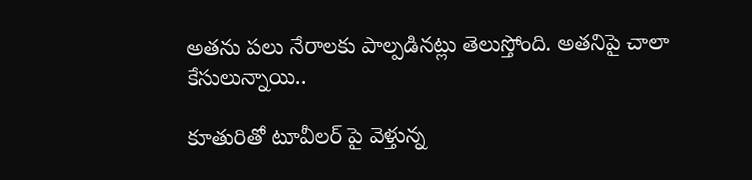అతను పలు నేరాలకు పాల్పడినట్లు తెలుస్తోంది. అతనిపై చాలా కేసులున్నాయి..

కూతురితో టూవీలర్ పై వెళ్తున్న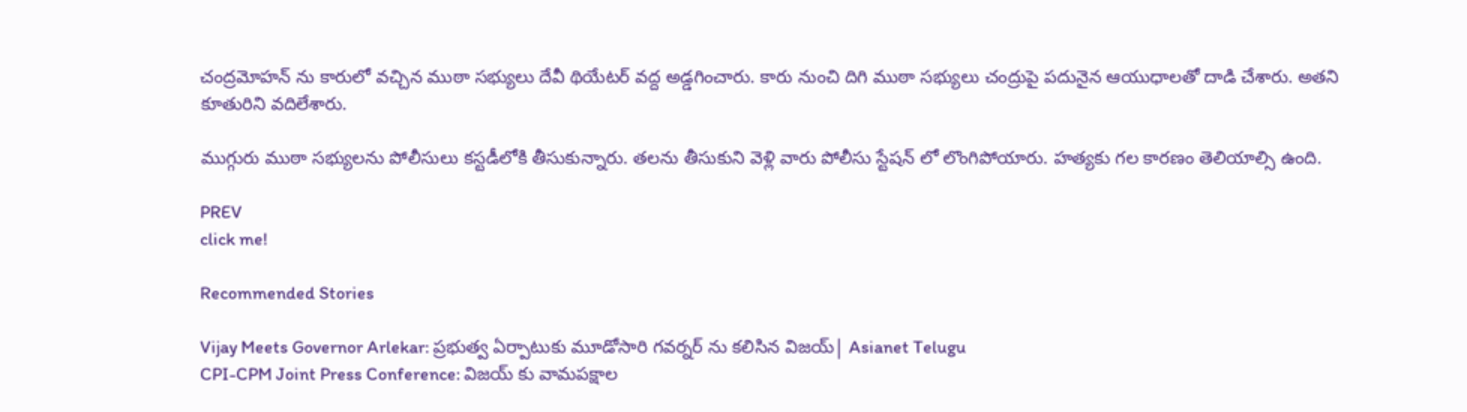చంద్రమోహన్ ను కారులో వచ్చిన ముఠా సభ్యులు దేవీ థియేటర్ వద్ద అడ్డగించారు. కారు నుంచి దిగి ముఠా సభ్యులు చంద్రుపై పదునైన ఆయుధాలతో దాడి చేశారు. అతని కూతురిని వదిలేశారు.

ముగ్గురు ముఠా సభ్యులను పోలీసులు కస్టడీలోకి తీసుకున్నారు. తలను తీసుకుని వెళ్లి వారు పోలీసు స్టేషన్ లో లొంగిపోయారు. హత్యకు గల కారణం తెలియాల్సి ఉంది.

PREV
click me!

Recommended Stories

Vijay Meets Governor Arlekar: ప్రభుత్వ ఏర్పాటుకు మూడోసారి గవర్నర్ ను కలిసిన విజయ్| Asianet Telugu
CPI-CPM Joint Press Conference: విజయ్ కు వామపక్షాల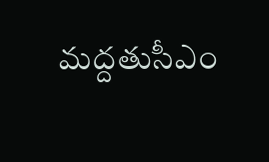మద్దతుసీఎం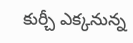కుర్చీ ఎక్కనున్న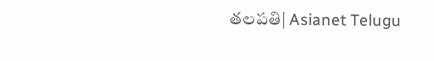తలపతి| Asianet Telugu